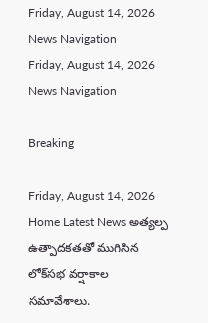Friday, August 14, 2026
News Navigation
Friday, August 14, 2026
News Navigation

Breaking

Friday, August 14, 2026
Home Latest News అత్యల్ప ఉత్పాదకతతో ముగిసిన లోక్‌సభ వర్షాకాల సమావేశాలు.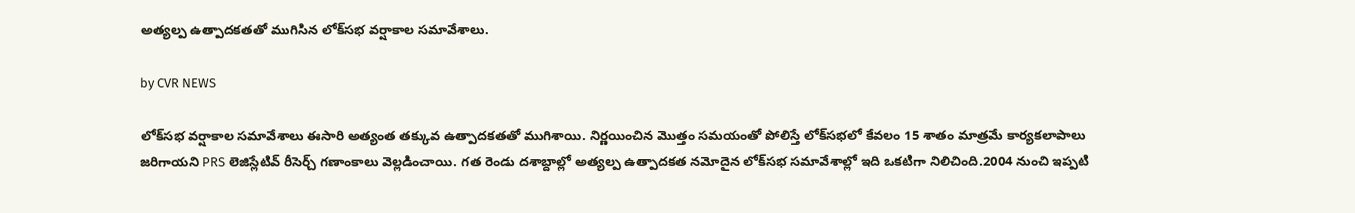అత్యల్ప ఉత్పాదకతతో ముగిసిన లోక్‌సభ వర్షాకాల సమావేశాలు.

by CVR NEWS

లోక్‌సభ వర్షాకాల సమావేశాలు ఈసారి అత్యంత తక్కువ ఉత్పాదకతతో ముగిశాయి. నిర్ణయించిన మొత్తం సమయంతో పోలిస్తే లోక్‌సభలో కేవలం 15 శాతం మాత్రమే కార్యకలాపాలు జరిగాయని PRS లెజిస్లేటివ్ రీసెర్చ్ గణాంకాలు వెల్లడించాయి. గత రెండు దశాబ్దాల్లో అత్యల్ప ఉత్పాదకత నమోదైన లోక్‌సభ సమావేశాల్లో ఇది ఒకటిగా నిలిచింది.2004 నుంచి ఇప్పటి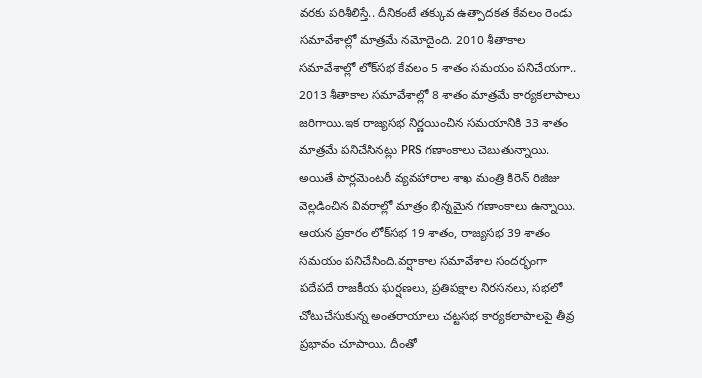వరకు పరిశీలిస్తే.. దీనికంటే తక్కువ ఉత్పాదకత కేవలం రెండు సమావేశాల్లో మాత్రమే నమోదైంది. 2010 శీతాకాల సమావేశాల్లో లోక్‌సభ కేవలం 5 శాతం సమయం పనిచేయగా.. 2013 శీతాకాల సమావేశాల్లో 8 శాతం మాత్రమే కార్యకలాపాలు జరిగాయి.ఇక రాజ్యసభ నిర్ణయించిన సమయానికి 33 శాతం మాత్రమే పనిచేసినట్లు PRS గణాంకాలు చెబుతున్నాయి. అయితే పార్లమెంటరీ వ్యవహారాల శాఖ మంత్రి కిరెన్ రిజిజు వెల్లడించిన వివరాల్లో మాత్రం భిన్నమైన గణాంకాలు ఉన్నాయి. ఆయన ప్రకారం లోక్‌సభ 19 శాతం, రాజ్యసభ 39 శాతం సమయం పనిచేసింది.వర్షాకాల సమావేశాల సందర్భంగా పదేపదే రాజకీయ ఘర్షణలు, ప్రతిపక్షాల నిరసనలు, సభలో చోటుచేసుకున్న అంతరాయాలు చట్టసభ కార్యకలాపాలపై తీవ్ర ప్రభావం చూపాయి. దీంతో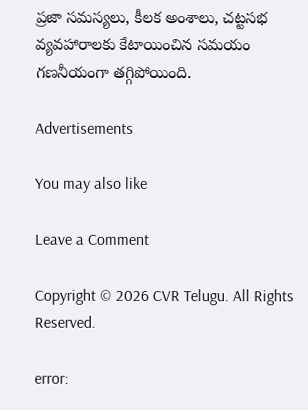ప్రజా సమస్యలు, కీలక అంశాలు, చట్టసభ వ్యవహారాలకు కేటాయించిన సమయం గణనీయంగా తగ్గిపోయింది.

Advertisements

You may also like

Leave a Comment

Copyright © 2026 CVR Telugu. All Rights Reserved.

error: